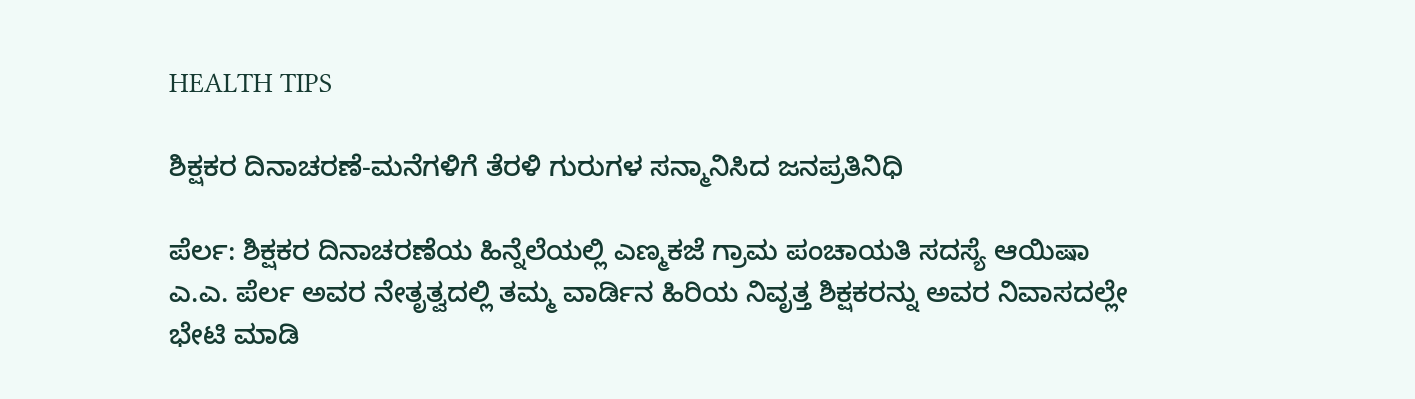HEALTH TIPS

ಶಿಕ್ಷಕರ ದಿನಾಚರಣೆ-ಮನೆಗಳಿಗೆ ತೆರಳಿ ಗುರುಗಳ ಸನ್ಮಾನಿಸಿದ ಜನಪ್ರತಿನಿಧಿ

ಪೆರ್ಲ: ಶಿಕ್ಷಕರ ದಿನಾಚರಣೆಯ ಹಿನ್ನೆಲೆಯಲ್ಲಿ ಎಣ್ಮಕಜೆ ಗ್ರಾಮ ಪಂಚಾಯತಿ ಸದಸ್ಯೆ ಆಯಿಷಾ ಎ.ಎ. ಪೆರ್ಲ ಅವರ ನೇತೃತ್ವದಲ್ಲಿ ತಮ್ಮ ವಾರ್ಡಿನ ಹಿರಿಯ ನಿವೃತ್ತ ಶಿಕ್ಷಕರನ್ನು ಅವರ ನಿವಾಸದಲ್ಲೇ ಭೇಟಿ ಮಾಡಿ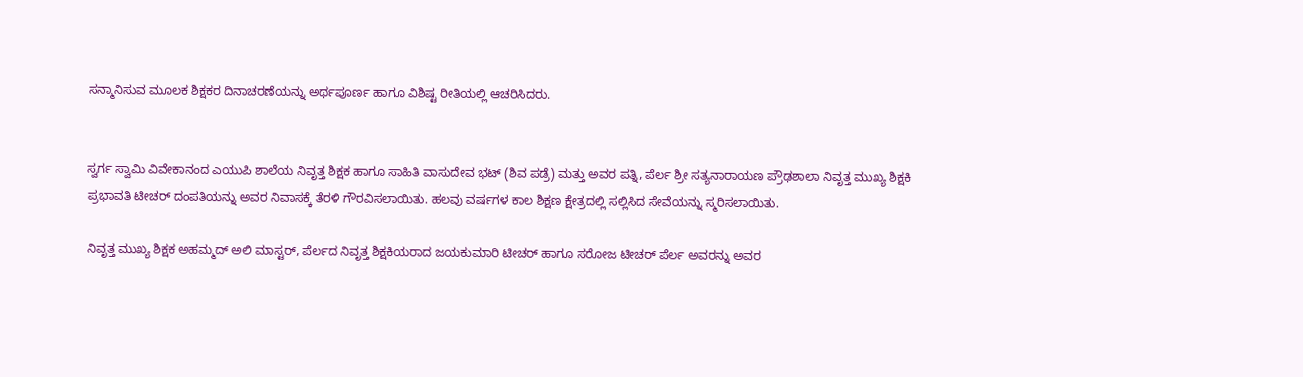ಸನ್ಮಾನಿಸುವ ಮೂಲಕ ಶಿಕ್ಷಕರ ದಿನಾಚರಣೆಯನ್ನು ಅರ್ಥಪೂರ್ಣ ಹಾಗೂ ವಿಶಿಷ್ಟ ರೀತಿಯಲ್ಲಿ ಆಚರಿಸಿದರು.


ಸ್ವರ್ಗ ಸ್ವಾಮಿ ವಿವೇಕಾನಂದ ಎಯುಪಿ ಶಾಲೆಯ ನಿವೃತ್ತ ಶಿಕ್ಷಕ ಹಾಗೂ ಸಾಹಿತಿ ವಾಸುದೇವ ಭಟ್ (ಶಿವ ಪಡ್ರೆ) ಮತ್ತು ಅವರ ಪತ್ನಿ, ಪೆರ್ಲ ಶ್ರೀ ಸತ್ಯನಾರಾಯಣ ಪ್ರೌಢಶಾಲಾ ನಿವೃತ್ತ ಮುಖ್ಯ ಶಿಕ್ಷಕಿ ಪ್ರಭಾವತಿ ಟೀಚರ್ ದಂಪತಿಯನ್ನು ಅವರ ನಿವಾಸಕ್ಕೆ ತೆರಳಿ ಗೌರವಿಸಲಾಯಿತು. ಹಲವು ವರ್ಷಗಳ ಕಾಲ ಶಿಕ್ಷಣ ಕ್ಷೇತ್ರದಲ್ಲಿ ಸಲ್ಲಿಸಿದ ಸೇವೆಯನ್ನು ಸ್ಮರಿಸಲಾಯಿತು.

ನಿವೃತ್ತ ಮುಖ್ಯ ಶಿಕ್ಷಕ ಅಹಮ್ಮದ್ ಅಲಿ ಮಾಸ್ಟರ್, ಪೆರ್ಲದ ನಿವೃತ್ತ ಶಿಕ್ಷಕಿಯರಾದ ಜಯಕುಮಾರಿ ಟೀಚರ್ ಹಾಗೂ ಸರೋಜ ಟೀಚರ್ ಪೆರ್ಲ ಅವರನ್ನು ಅವರ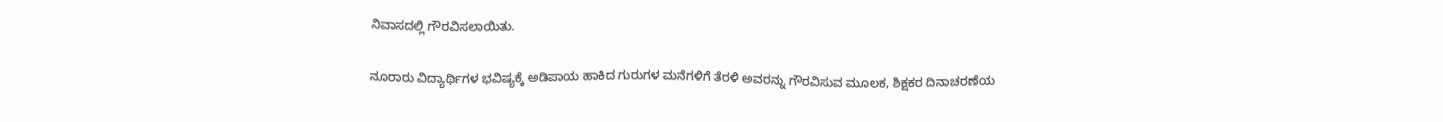ನಿವಾಸದಲ್ಲಿ ಗೌರವಿಸಲಾಯಿತು.

ನೂರಾರು ವಿದ್ಯಾರ್ಥಿಗಳ ಭವಿಷ್ಯಕ್ಕೆ ಅಡಿಪಾಯ ಹಾಕಿದ ಗುರುಗಳ ಮನೆಗಳಿಗೆ ತೆರಳಿ ಅವರನ್ನು ಗೌರವಿಸುವ ಮೂಲಕ, ಶಿಕ್ಷಕರ ದಿನಾಚರಣೆಯ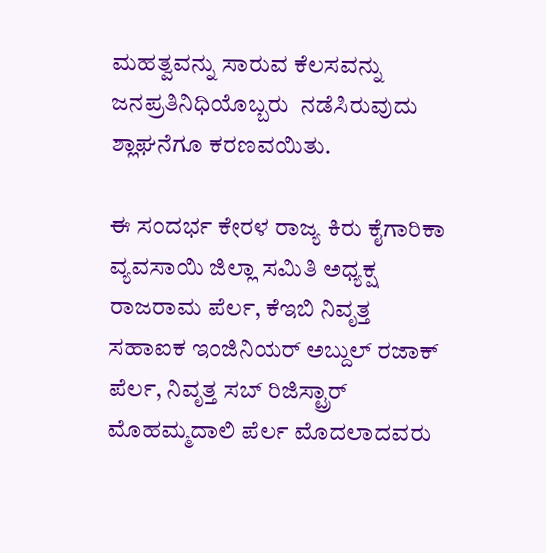ಮಹತ್ವವನ್ನು ಸಾರುವ ಕೆಲಸವನ್ನು ಜನಪ್ರತಿನಿಧಿಯೊಬ್ಬರು  ನಡೆಸಿರುವುದು ಶ್ಲಾಘನೆಗೂ ಕರಣವಯಿತು.

ಈ ಸಂದರ್ಭ ಕೇರಳ ರಾಜ್ಯ ಕಿರು ಕೈಗಾರಿಕಾ ವ್ಯವಸಾಯಿ ಜಿಲ್ಲಾ ಸಮಿತಿ ಅಧ್ಯಕ್ಷ ರಾಜರಾಮ ಪೆರ್ಲ, ಕೆಇಬಿ ನಿವೃತ್ತ ಸಹಾಐಕ ಇಂಜಿನಿಯರ್ ಅಬ್ದುಲ್ ರಜಾಕ್ ಪೆರ್ಲ, ನಿವೃತ್ತ ಸಬ್ ರಿಜಿಸ್ಟ್ರಾರ್ ಮೊಹಮ್ಮದಾಲಿ ಪೆರ್ಲ ಮೊದಲಾದವರು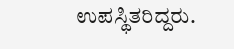ಉಪಸ್ಥಿತರಿದ್ದರು.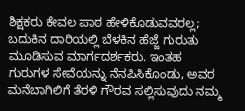ಶಿಕ್ಷಕರು ಕೇವಲ ಪಾಠ ಹೇಳಿಕೊಡುವವರಲ್ಲ; ಬದುಕಿನ ದಾರಿಯಲ್ಲಿ ಬೆಳಕಿನ ಹೆಜ್ಜೆ ಗುರುತು ಮೂಡಿಸುವ ಮಾರ್ಗದರ್ಶಕರು. ಇಂತಹ ಗುರುಗಳ ಸೇವೆಯನ್ನು ನೆನಪಿಸಿಕೊಂಡು, ಅವರ ಮನೆಬಾಗಿಲಿಗೆ ತೆರಳಿ ಗೌರವ ಸಲ್ಲಿಸುವುದು ನಮ್ಮ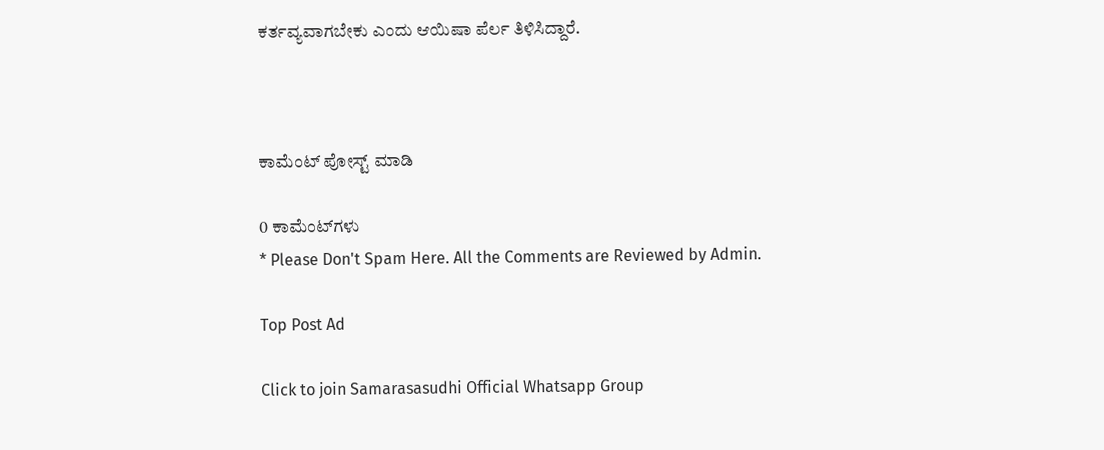ಕರ್ತವ್ಯವಾಗಬೇಕು ಎಂದು ಆಯಿಷಾ ಪೆರ್ಲ ತಿಳಿಸಿದ್ದಾರೆ.



ಕಾಮೆಂಟ್‌‌ ಪೋಸ್ಟ್‌ ಮಾಡಿ

0 ಕಾಮೆಂಟ್‌ಗಳು
* Please Don't Spam Here. All the Comments are Reviewed by Admin.

Top Post Ad

Click to join Samarasasudhi Official Whatsapp Group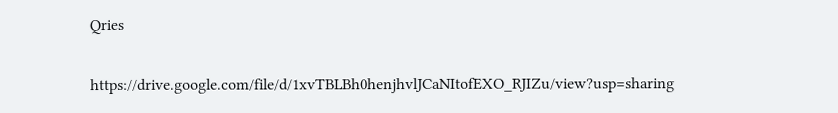Qries

https://drive.google.com/file/d/1xvTBLBh0henjhvlJCaNItofEXO_RJIZu/view?usp=sharing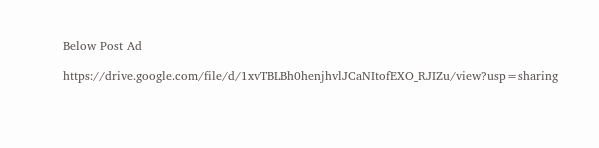Below Post Ad

https://drive.google.com/file/d/1xvTBLBh0henjhvlJCaNItofEXO_RJIZu/view?usp=sharing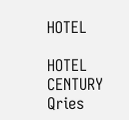HOTEL

HOTEL
CENTURY
Qries